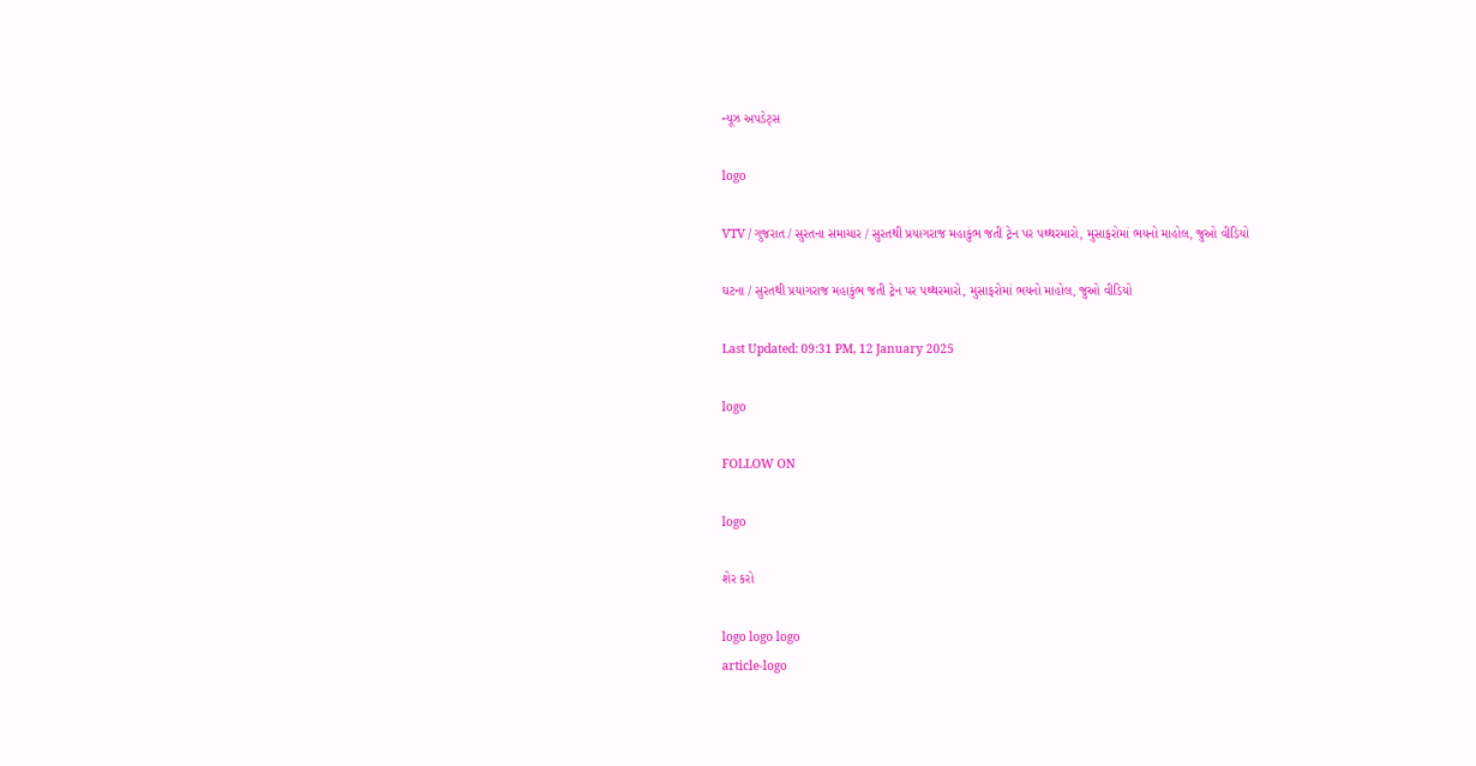ન્યૂઝ અપડેટ્સ

logo

VTV / ગુજરાત / સુરતના સમાચાર / સુરતથી પ્રયાગરાજ મહાકુંભ જતી ટ્રેન પર પથ્થરમારો, મુસાફરોમાં ભયનો માહોલ, જુઓ વીડિયો

ઘટના / સુરતથી પ્રયાગરાજ મહાકુંભ જતી ટ્રેન પર પથ્થરમારો, મુસાફરોમાં ભયનો માહોલ, જુઓ વીડિયો

Last Updated: 09:31 PM, 12 January 2025

logo

FOLLOW ON

logo

શેર કરો

logo logo logo
article-logo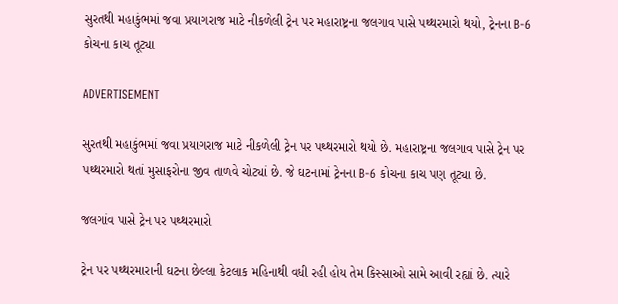સુરતથી મહાકુંભમાં જવા પ્રયાગરાજ માટે નીકળેલી ટ્રેન પર મહારાષ્ટ્રના જલગાવ પાસે પથ્થરમારો થયો, ટ્રેનના B-6 કોચના કાચ તૂટ્યા

ADVERTISEMENT

સુરતથી મહાકુંભમાં જવા પ્રયાગરાજ માટે નીકળેલી ટ્રેન પર પથ્થરમારો થયો છે. મહારાષ્ટ્રના જલગાવ પાસે ટ્રેન પર પથ્થરમારો થતાં મુસાફરોના જીવ તાળવે ચોટ્યાં છે. જે ઘટનામાં ટ્રેનના B-6 કોચના કાચ પણ તૂટ્યા છે.

જલગાંવ પાસે ટ્રેન પર પથ્થરમારો

ટ્રેન પર પથ્થરમારાની ઘટના છેલ્લા કેટલાક મહિનાથી વધી રહી હોય તેમ કિસ્સાઓ સામે આવી રહ્યાં છે. ત્યારે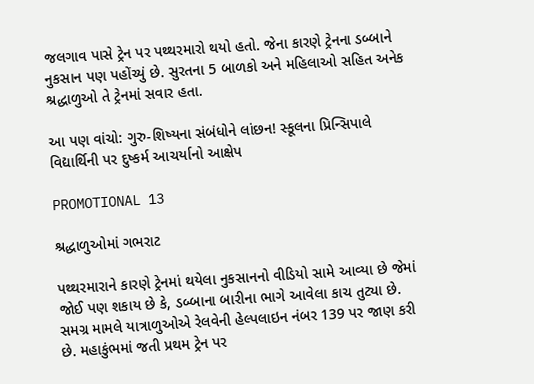જલગાવ પાસે ટ્રેન પર પથ્થરમારો થયો હતો. જેના કારણે ટ્રેનના ડબ્બાને નુકસાન પણ પહોંચ્યું છે. સુરતના 5 બાળકો અને મહિલાઓ સહિત અનેક શ્રદ્ધાળુઓ તે ટ્રેનમાં સવાર હતા.

આ પણ વાંચો: ગુરુ-શિષ્યના સંબંધોને લાંછન! સ્કૂલના પ્રિન્સિપાલે વિદ્યાર્થિની પર દુષ્કર્મ આચર્યાનો આક્ષેપ

PROMOTIONAL 13

શ્રદ્ધાળુઓમાં ગભરાટ

પથ્થરમારાને કારણે ટ્રેનમાં થયેલા નુકસાનનો વીડિયો સામે આવ્યા છે જેમાં જોઈ પણ શકાય છે કે, ડબ્બાના બારીના ભાગે આવેલા કાચ તુટ્યા છે. સમગ્ર મામલે યાત્રાળુઓએ રેલવેની હેલ્પલાઇન નંબર 139 પર જાણ કરી છે. મહાકુંભમાં જતી પ્રથમ ટ્રેન પર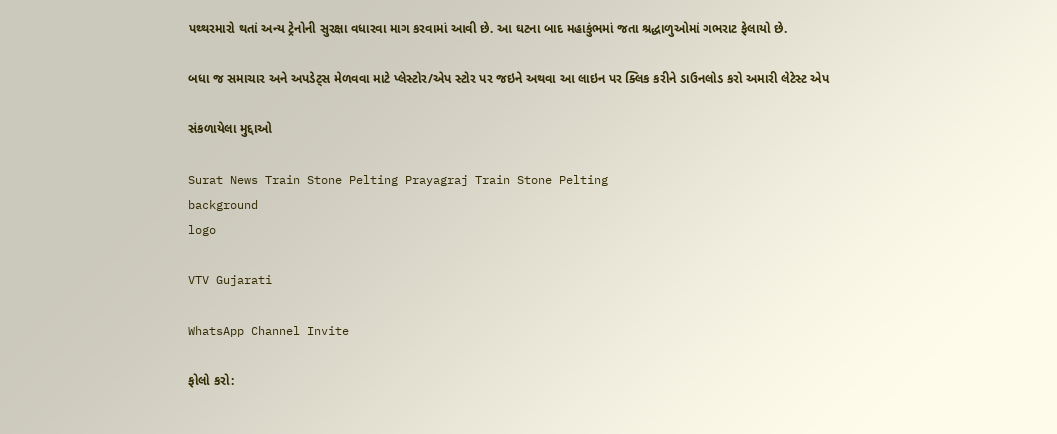પથ્થરમારો થતાં અન્ય ટ્રેનોની સુરક્ષા વધારવા માગ કરવામાં આવી છે. આ ઘટના બાદ મહાકુંભમાં જતા શ્રદ્ધાળુઓમાં ગભરાટ ફેલાયો છે.

બધા જ સમાચાર અને અપડેટ્સ મેળવવા માટે પ્લેસ્ટોર/એપ સ્ટોર પર જઇને અથવા આ લાઇન પર ક્લિક કરીને ડાઉનલોડ કરો અમારી લેટેસ્ટ એપ

સંકળાયેલા મુદ્દાઓ

Surat News Train Stone Pelting Prayagraj Train Stone Pelting
background
logo

VTV Gujarati

WhatsApp Channel Invite

ફોલો કરો: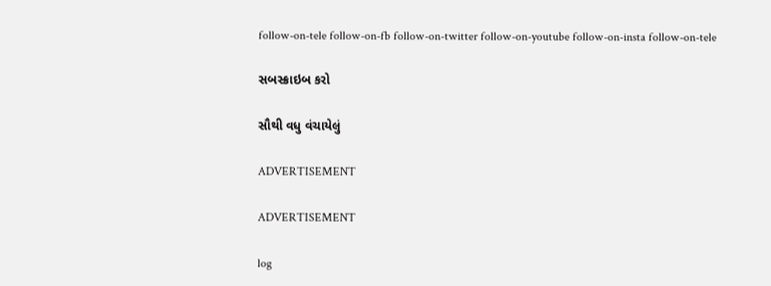follow-on-tele follow-on-fb follow-on-twitter follow-on-youtube follow-on-insta follow-on-tele

સબસ્ક્રાઇબ કરો

સૌથી વધુ વંચાયેલું

ADVERTISEMENT

ADVERTISEMENT

log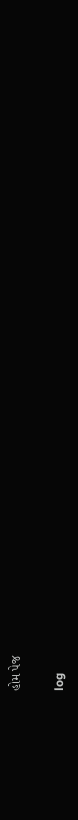હોમ પેજ

log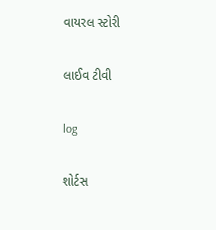વાયરલ સ્ટોરી

લાઈવ ટીવી

log

શોર્ટસ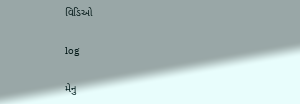વિડિઓ

log

મેનુ